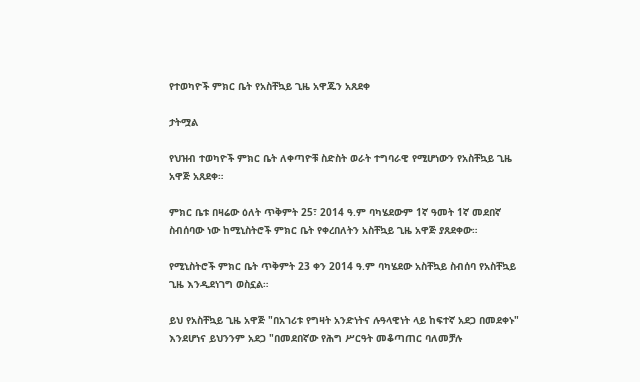የተወካዮች ምክር ቤት የአስቸኳይ ጊዜ አዋጁን አጸደቀ

ታትሟል

የህዝብ ተወካዮች ምክር ቤት ለቀጣዮቹ ስድስት ወራት ተግባራዊ የሚሆነውን የአስቸኳይ ጊዜ አዋጅ አጸደቀ።

ምክር ቤቱ በዛሬው ዕለት ጥቅምት 25፣ 2014 ዓ.ም ባካሄደውም 1ኛ ዓመት 1ኛ መደበኛ ስብሰባው ነው ከሚኒስትሮች ምክር ቤት የቀረበለትን አስቸኳይ ጊዜ አዋጅ ያጸደቀው።

የሚኒስትሮች ምክር ቤት ጥቅምት 23 ቀን 2014 ዓ.ም ባካሄደው አስቸኳይ ስብሰባ የአስቸኳይ ጊዜ እንዲደነገግ ወስኗል።

ይህ የአስቸኳይ ጊዜ አዋጅ "በአገሪቱ የግዛት አንድነትና ሉዓላዊነት ላይ ከፍተኛ አደጋ በመደቀኑ" እንደሆነና ይህንንም አደጋ "በመደበኛው የሕግ ሥርዓት መቆጣጠር ባለመቻሉ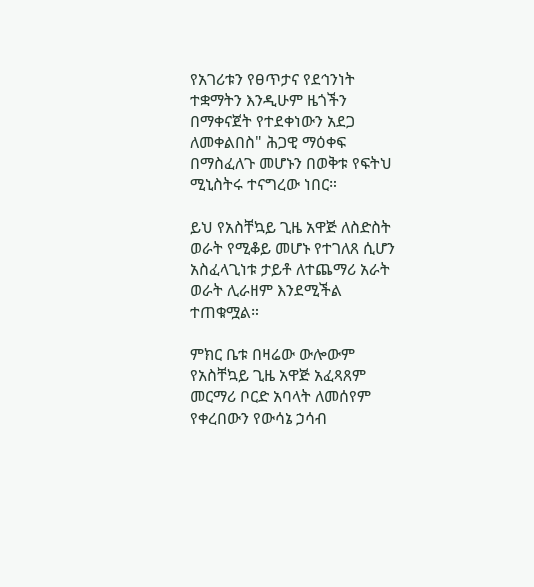የአገሪቱን የፀጥታና የደኅንነት ተቋማትን እንዲሁም ዜጎችን በማቀናጀት የተደቀነውን አደጋ ለመቀልበስ" ሕጋዊ ማዕቀፍ በማስፈለጉ መሆኑን በወቅቱ የፍትህ ሚኒስትሩ ተናግረው ነበር።

ይህ የአስቸኳይ ጊዜ አዋጅ ለስድስት ወራት የሚቆይ መሆኑ የተገለጸ ሲሆን አስፈላጊነቱ ታይቶ ለተጨማሪ አራት ወራት ሊራዘም እንደሚችል ተጠቁሟል።

ምክር ቤቱ በዛሬው ውሎውም የአስቸኳይ ጊዜ አዋጅ አፈጻጸም መርማሪ ቦርድ አባላት ለመሰየም የቀረበውን የውሳኔ ኃሳብ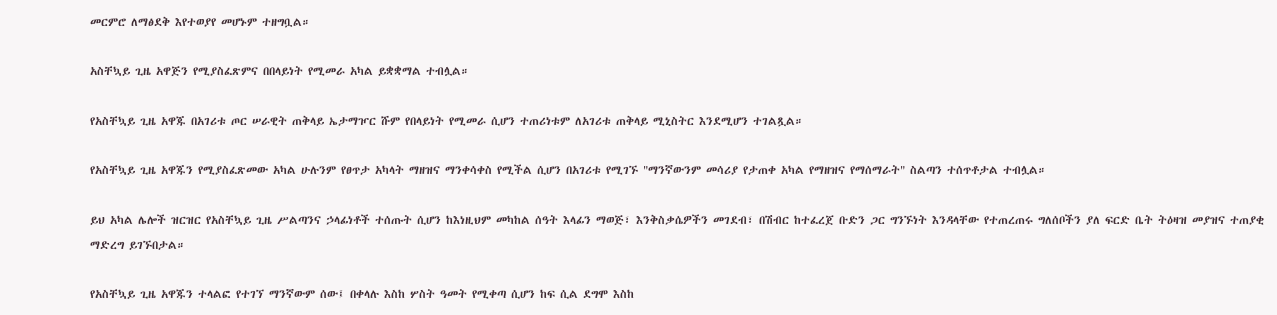መርምሮ ለማፅደቅ እየተወያየ መሆኑም ተዘግቧል።

አስቸኳይ ጊዜ አዋጅን የሚያስፈጽምና በበላይነት የሚመራ አካል ይቋቋማል ተብሏል።

የአስቸኳይ ጊዜ አዋጁ በአገሪቱ ጦር ሠራዊት ጠቅላይ ኤታማዦር ሹም የበላይነት የሚመራ ሲሆን ተጠሪነቱም ለአገሪቱ ጠቅላይ ሚኒስትር እንደሚሆን ተገልጿል።

የአስቸኳይ ጊዜ አዋጁን የሚያስፈጽመው አካል ሁሉንም የፀጥታ አካላት ማዘዝና ማንቀሳቀስ የሚችል ሲሆን በአገሪቱ የሚገኙ "ማንኛውንም መሳሪያ የታጠቀ አካል የማዘዝና የማሰማራት" ስልጣን ተሰጥቶታል ተብሏል።

ይህ አካል ሌሎች ዝርዝር የአስቸኳይ ጊዜ ሥልጣንና ኃላፊነቶች ተሰጡት ሲሆን ከእነዚህም መካከል ሰዓት እላፊን ማወጅ፣ እንቅስቃሴዎችን መገደብ፣ በሽብር ከተፈረጀ ቡድን ጋር ግንኙነት እንዳላቸው የተጠረጠሩ ግለሰቦችን ያለ ፍርድ ቤት ትዕዛዝ መያዝና ተጠያቂ ማድረግ ይገኙበታል።

የአስቸኳይ ጊዜ አዋጁን ተላልፎ የተገኘ ማንኛውም ሰው፤ በቀላሉ እስከ ሦስት ዓመት የሚቀጣ ሲሆን ከፍ ሲል ደግሞ እስከ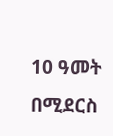10 ዓመት በሚደርስ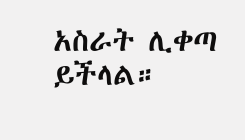አስራት ሊቀጣ ይችላል።